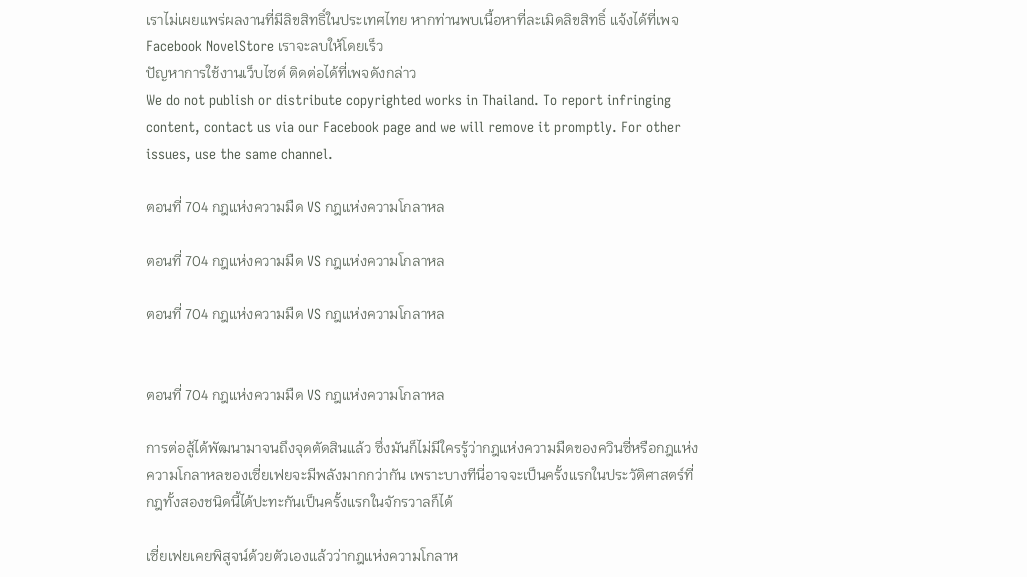เราไม่เผยแพร่ผลงานที่มีลิขสิทธิ์ในประเทศไทย หากท่านพบเนื้อหาที่ละเมิดลิขสิทธิ์ แจ้งได้ที่เพจ Facebook NovelStore เราจะลบให้โดยเร็ว
ปัญหาการใช้งานเว็บไซต์ ติดต่อได้ที่เพจดังกล่าว
We do not publish or distribute copyrighted works in Thailand. To report infringing content, contact us via our Facebook page and we will remove it promptly. For other issues, use the same channel.

ตอนที่ 704 กฎแห่งความมืด VS กฎแห่งความโกลาหล

ตอนที่ 704 กฎแห่งความมืด VS กฎแห่งความโกลาหล

ตอนที่ 704 กฎแห่งความมืด VS กฎแห่งความโกลาหล


ตอนที่ 704 กฎแห่งความมืด VS กฎแห่งความโกลาหล

การต่อสู้ได้พัฒนามาจนถึงจุดตัดสินแล้ว ซึ่งมันก็ไม่มีใครรู้ว่ากฎแห่งความมืดของควินซี่หรือกฎแห่งความโกลาหลของเซี่ยเฟยจะมีพลังมากกว่ากัน เพราะบางทีนี่อาจจะเป็นครั้งแรกในประวัติศาสตร์ที่กฎทั้งสองชนิดนี้ได้ปะทะกันเป็นครั้งแรกในจักรวาลก็ได้

เซี่ยเฟยเคยพิสูจน์ด้วยตัวเองแล้วว่ากฎแห่งความโกลาห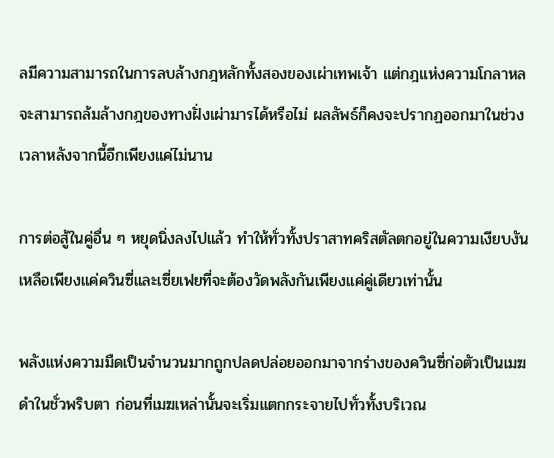ลมีความสามารถในการลบล้างกฎหลักทั้งสองของเผ่าเทพเจ้า แต่กฎแห่งความโกลาหลจะสามารถล้มล้างกฎของทางฝั่งเผ่ามารได้หรือไม่ ผลลัพธ์ก็คงจะปรากฏออกมาในช่วงเวลาหลังจากนี้อีกเพียงแค่ไม่นาน

การต่อสู้ในคู่อื่น ๆ หยุดนิ่งลงไปแล้ว ทำให้ทั่วทั้งปราสาทคริสตัลตกอยู่ในความเงียบงัน เหลือเพียงแค่ควินซี่และเซี่ยเฟยที่จะต้องวัดพลังกันเพียงแค่คู่เดียวเท่านั้น

พลังแห่งความมืดเป็นจำนวนมากถูกปลดปล่อยออกมาจากร่างของควินซี่ก่อตัวเป็นเมฆดำในชั่วพริบตา ก่อนที่เมฆเหล่านั้นจะเริ่มแตกกระจายไปทั่วทั้งบริเวณ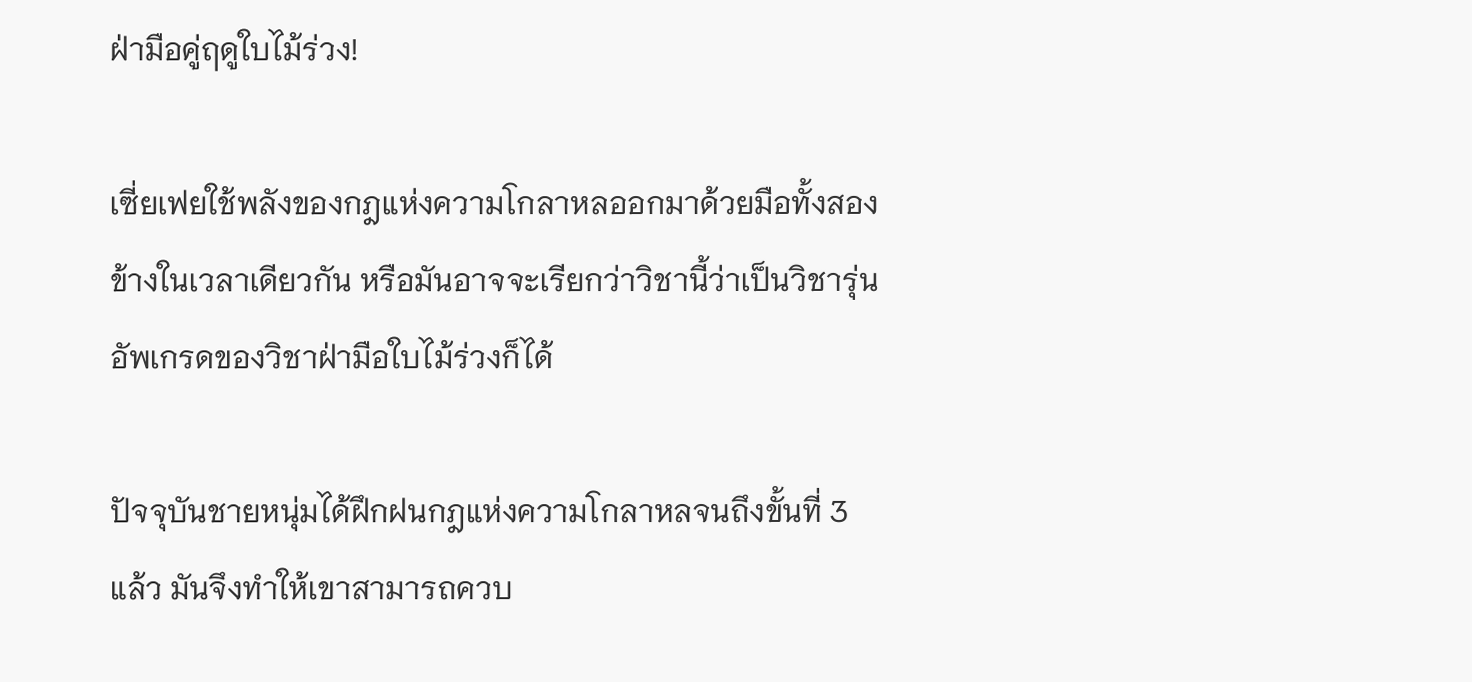ฝ่ามือคู่ฤดูใบไม้ร่วง!

เซี่ยเฟยใช้พลังของกฎแห่งความโกลาหลออกมาด้วยมือทั้งสองข้างในเวลาเดียวกัน หรือมันอาจจะเรียกว่าวิชานี้ว่าเป็นวิชารุ่นอัพเกรดของวิชาฝ่ามือใบไม้ร่วงก็ได้

ปัจจุบันชายหนุ่มได้ฝึกฝนกฎแห่งความโกลาหลจนถึงขั้นที่ 3 แล้ว มันจึงทำให้เขาสามารถควบ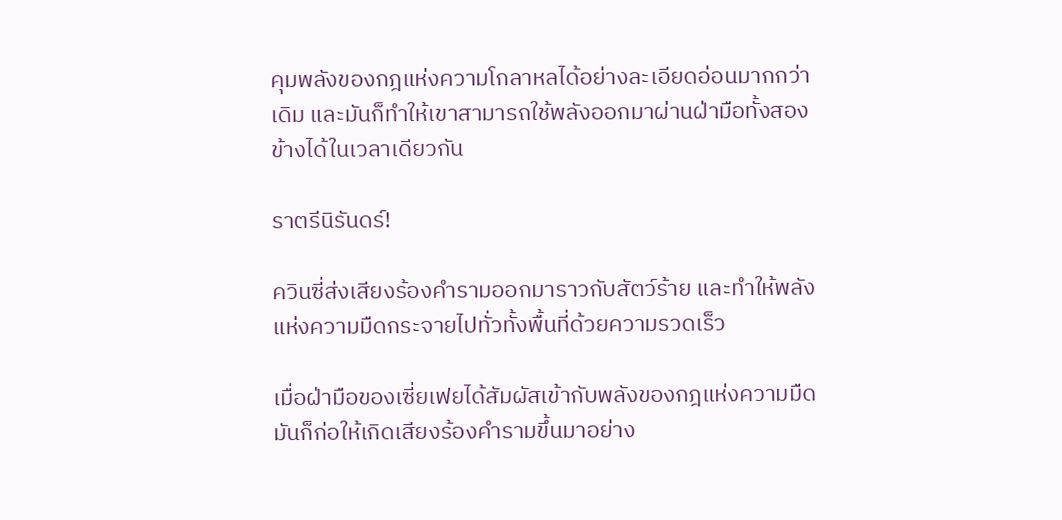คุมพลังของกฎแห่งความโกลาหลได้อย่างละเอียดอ่อนมากกว่าเดิม และมันก็ทำให้เขาสามารถใช้พลังออกมาผ่านฝ่ามือทั้งสองข้างได้ในเวลาเดียวกัน

ราตรีนิรันดร์!

ควินซี่ส่งเสียงร้องคำรามออกมาราวกับสัตว์ร้าย และทำให้พลังแห่งความมืดกระจายไปทั่วทั้งพื้นที่ด้วยความรวดเร็ว

เมื่อฝ่ามือของเซี่ยเฟยได้สัมผัสเข้ากับพลังของกฎแห่งความมืด มันก็ก่อให้เกิดเสียงร้องคำรามขึ้นมาอย่าง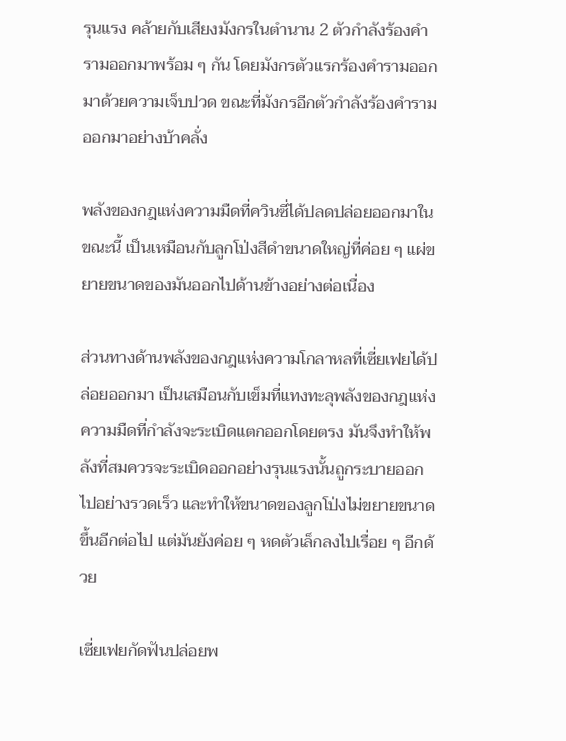รุนแรง คล้ายกับเสียงมังกรในตำนาน 2 ตัวกำลังร้องคำรามออกมาพร้อม ๆ กัน โดยมังกรตัวแรกร้องคำรามออกมาด้วยความเจ็บปวด ขณะที่มังกรอีกตัวกำลังร้องคำรามออกมาอย่างบ้าคลั่ง

พลังของกฎแห่งความมืดที่ควินซี่ได้ปลดปล่อยออกมาในขณะนี้ เป็นเหมือนกับลูกโป่งสีดำขนาดใหญ่ที่ค่อย ๆ แผ่ขยายขนาดของมันออกไปด้านข้างอย่างต่อเนื่อง

ส่วนทางด้านพลังของกฎแห่งความโกลาหลที่เซี่ยเฟยได้ปล่อยออกมา เป็นเสมือนกับเข็มที่แทงทะลุพลังของกฎแห่งความมืดที่กำลังจะระเบิดแตกออกโดยตรง มันจึงทำให้พลังที่สมควรจะระเบิดออกอย่างรุนแรงนั้นถูกระบายออกไปอย่างรวดเร็ว และทำให้ขนาดของลูกโป่งไม่ขยายขนาดขึ้นอีกต่อไป แต่มันยังค่อย ๆ หดตัวเล็กลงไปเรื่อย ๆ อีกด้วย

เซี่ยเฟยกัดฟันปล่อยพ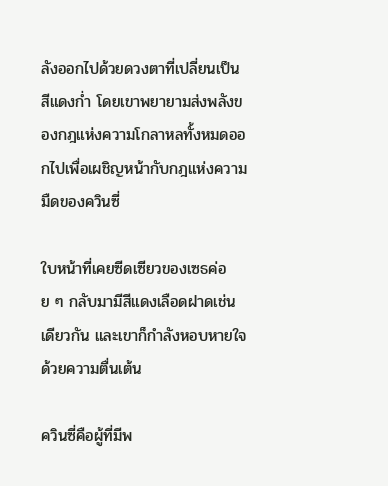ลังออกไปด้วยดวงตาที่เปลี่ยนเป็นสีแดงก่ำ โดยเขาพยายามส่งพลังของกฎแห่งความโกลาหลทั้งหมดออกไปเพื่อเผชิญหน้ากับกฎแห่งความมืดของควินซี่

ใบหน้าที่เคยซีดเซียวของเซธค่อย ๆ กลับมามีสีแดงเลือดฝาดเช่นเดียวกัน และเขาก็กำลังหอบหายใจด้วยความตื่นเต้น

ควินซี่คือผู้ที่มีพ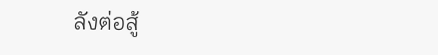ลังต่อสู้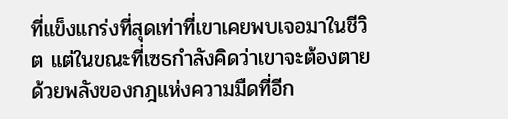ที่แข็งแกร่งที่สุดเท่าที่เขาเคยพบเจอมาในชีวิต แต่ในขณะที่เซธกำลังคิดว่าเขาจะต้องตายด้วยพลังของกฎแห่งความมืดที่อีก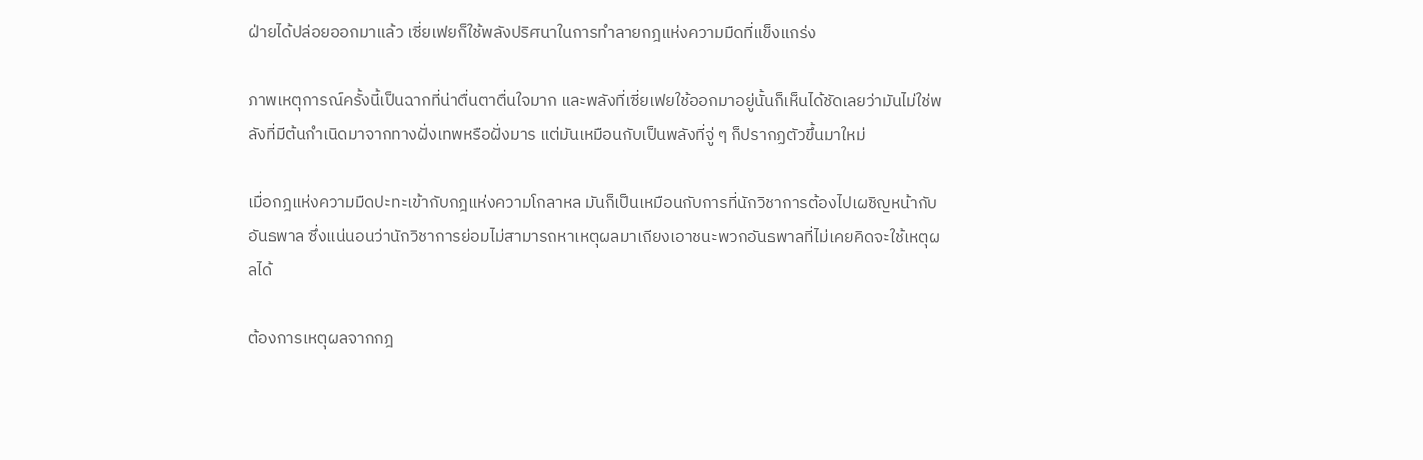ฝ่ายได้ปล่อยออกมาแล้ว เซี่ยเฟยก็ใช้พลังปริศนาในการทำลายกฎแห่งความมืดที่แข็งแกร่ง

ภาพเหตุการณ์ครั้งนี้เป็นฉากที่น่าตื่นตาตื่นใจมาก และพลังที่เซี่ยเฟยใช้ออกมาอยู่นั้นก็เห็นได้ชัดเลยว่ามันไม่ใช่พลังที่มีต้นกำเนิดมาจากทางฝั่งเทพหรือฝั่งมาร แต่มันเหมือนกับเป็นพลังที่จู่ ๆ ก็ปรากฏตัวขึ้นมาใหม่

เมื่อกฎแห่งความมืดปะทะเข้ากับกฎแห่งความโกลาหล มันก็เป็นเหมือนกับการที่นักวิชาการต้องไปเผชิญหน้ากับอันธพาล ซึ่งแน่นอนว่านักวิชาการย่อมไม่สามารถหาเหตุผลมาเถียงเอาชนะพวกอันธพาลที่ไม่เคยคิดจะใช้เหตุผลได้

ต้องการเหตุผลจากกฎ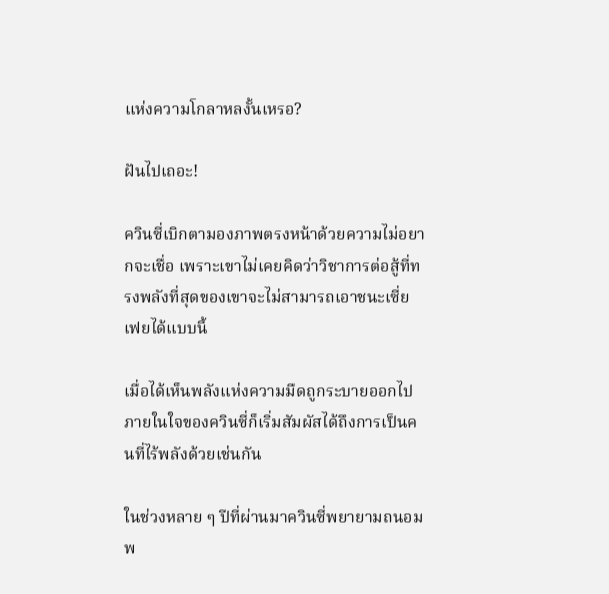แห่งความโกลาหลงั้นเหรอ?

ฝันไปเถอะ!

ควินซี่เบิกตามองภาพตรงหน้าด้วยความไม่อยากจะเชื่อ เพราะเขาไม่เคยคิดว่าวิชาการต่อสู้ที่ทรงพลังที่สุดของเขาจะไม่สามารถเอาชนะเซี่ยเฟยได้แบบนี้

เมื่อได้เห็นพลังแห่งความมืดถูกระบายออกไป ภายในใจของควินซี่ก็เริ่มสัมผัสได้ถึงการเป็นคนที่ไร้พลังด้วยเช่นกัน

ในช่วงหลาย ๆ ปีที่ผ่านมาควินซี่พยายามถนอมพ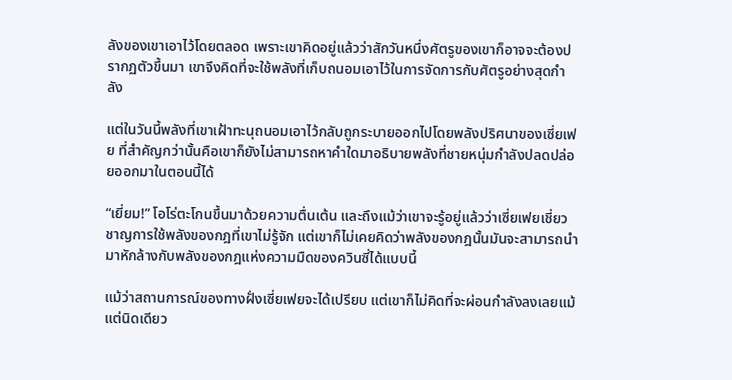ลังของเขาเอาไว้โดยตลอด เพราะเขาคิดอยู่แล้วว่าสักวันหนึ่งศัตรูของเขาก็อาจจะต้องปรากฏตัวขึ้นมา เขาจึงคิดที่จะใช้พลังที่เก็บถนอมเอาไว้ในการจัดการกับศัตรูอย่างสุดกำลัง

แต่ในวันนี้พลังที่เขาเฝ้าทะนุถนอมเอาไว้กลับถูกระบายออกไปโดยพลังปริศนาของเซี่ยเฟย ที่สำคัญกว่านั้นคือเขาก็ยังไม่สามารถหาคำใดมาอธิบายพลังที่ชายหนุ่มกำลังปลดปล่อยออกมาในตอนนี้ได้

“เยี่ยม!” โอโร่ตะโกนขึ้นมาด้วยความตื่นเต้น และถึงแม้ว่าเขาจะรู้อยู่แล้วว่าเซี่ยเฟยเชี่ยวชาญการใช้พลังของกฎที่เขาไม่รู้จัก แต่เขาก็ไม่เคยคิดว่าพลังของกฎนั้นมันจะสามารถนำมาหักล้างกับพลังของกฎแห่งความมืดของควินซี่ได้แบบนี้

แม้ว่าสถานการณ์ของทางฝั่งเซี่ยเฟยจะได้เปรียบ แต่เขาก็ไม่คิดที่จะผ่อนกำลังลงเลยแม้แต่นิดเดียว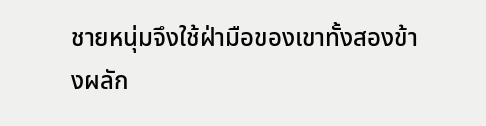ชายหนุ่มจึงใช้ฝ่ามือของเขาทั้งสองข้างผลัก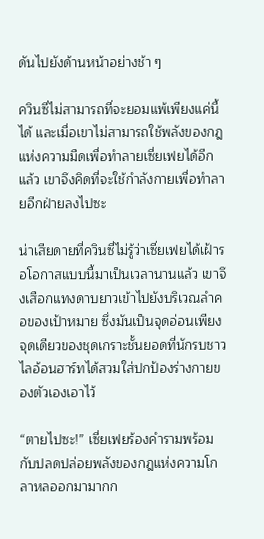ดันไปยังด้านหน้าอย่างช้า ๆ

ควินซี่ไม่สามารถที่จะยอมแพ้เพียงแค่นี้ได้ และเมื่อเขาไม่สามารถใช้พลังของกฎแห่งความมืดเพื่อทำลายเซี่ยเฟยได้อีกแล้ว เขาจึงคิดที่จะใช้กำลังกายเพื่อทำลายอีกฝ่ายลงไปซะ

น่าเสียดายที่ควินซี่ไม่รู้ว่าเซี่ยเฟยได้เฝ้ารอโอกาสแบบนี้มาเป็นเวลานานแล้ว เขาจึงเสือกแทงดาบยาวเข้าไปยังบริเวณลำคอของเป้าหมาย ซึ่งมันเป็นจุดอ่อนเพียงจุดเดียวของชุดเกราะชั้นยอดที่นักรบชาวไลอ้อนฮาร์ทได้สวมใส่ปกป้องร่างกายของตัวเองเอาไว้

“ตายไปซะ!” เซี่ยเฟยร้องคำรามพร้อมกับปลดปล่อยพลังของกฎแห่งความโกลาหลออกมามากก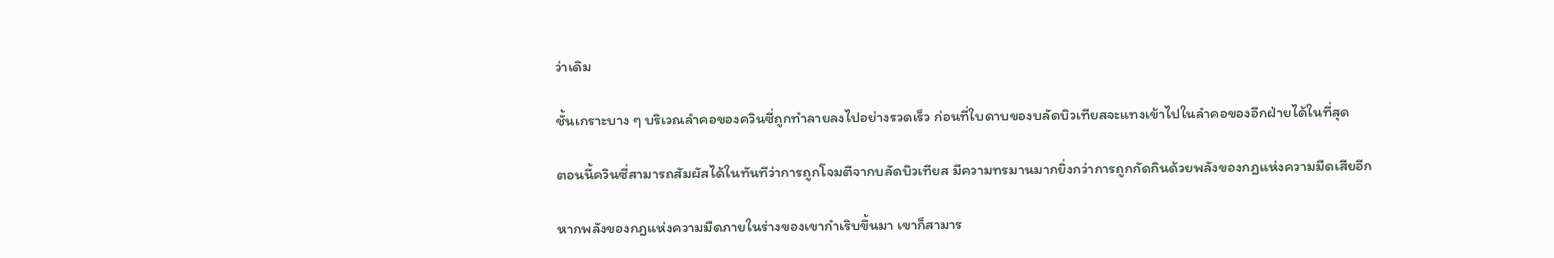ว่าเดิม

ชั้นเกราะบาง ๆ บริเวณลำคอของควินซี่ถูกทำลายลงไปอย่างรวดเร็ว ก่อนที่ใบดาบของบลัดบิวเทียสจะแทงเข้าไปในลำคอของอีกฝ่ายได้ในที่สุด

ตอนนี้ควินซี่สามารถสัมผัสได้ในทันทีว่าการถูกโจมตีจากบลัดบิวเทียส มีความทรมานมากยิ่งกว่าการถูกกัดกินด้วยพลังของกฎแห่งความมืดเสียอีก

หากพลังของกฎแห่งความมืดภายในร่างของเขากำเริบขึ้นมา เขาก็สามาร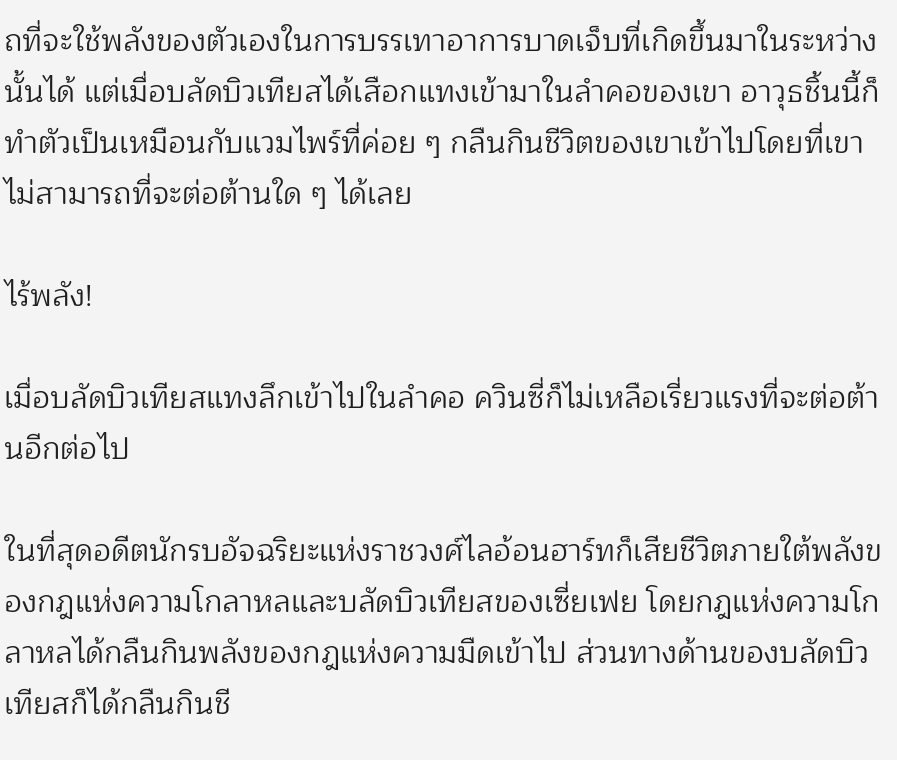ถที่จะใช้พลังของตัวเองในการบรรเทาอาการบาดเจ็บที่เกิดขึ้นมาในระหว่างนั้นได้ แต่เมื่อบลัดบิวเทียสได้เสือกแทงเข้ามาในลำคอของเขา อาวุธชิ้นนี้ก็ทำตัวเป็นเหมือนกับแวมไพร์ที่ค่อย ๆ กลืนกินชีวิตของเขาเข้าไปโดยที่เขาไม่สามารถที่จะต่อต้านใด ๆ ได้เลย

ไร้พลัง!

เมื่อบลัดบิวเทียสแทงลึกเข้าไปในลำคอ ควินซี่ก็ไม่เหลือเรี่ยวแรงที่จะต่อต้านอีกต่อไป

ในที่สุดอดีตนักรบอัจฉริยะแห่งราชวงศ์ไลอ้อนฮาร์ทก็เสียชีวิตภายใต้พลังของกฎแห่งความโกลาหลและบลัดบิวเทียสของเซี่ยเฟย โดยกฎแห่งความโกลาหลได้กลืนกินพลังของกฎแห่งความมืดเข้าไป ส่วนทางด้านของบลัดบิวเทียสก็ได้กลืนกินชี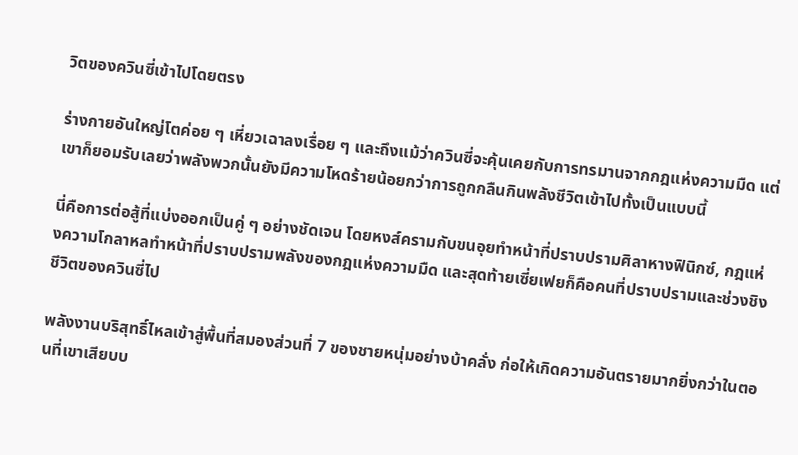วิตของควินซี่เข้าไปโดยตรง

ร่างกายอันใหญ่โตค่อย ๆ เหี่ยวเฉาลงเรื่อย ๆ และถึงแม้ว่าควินซี่จะคุ้นเคยกับการทรมานจากกฎแห่งความมืด แต่เขาก็ยอมรับเลยว่าพลังพวกนั้นยังมีความโหดร้ายน้อยกว่าการถูกกลืนกินพลังชีวิตเข้าไปทั้งเป็นแบบนี้

นี่คือการต่อสู้ที่แบ่งออกเป็นคู่ ๆ อย่างชัดเจน โดยหงส์ครามกับขนอุยทำหน้าที่ปราบปรามศิลาหางฟินิกซ์, กฎแห่งความโกลาหลทำหน้าที่ปราบปรามพลังของกฎแห่งความมืด และสุดท้ายเซี่ยเฟยก็คือคนที่ปราบปรามและช่วงชิงชีวิตของควินซี่ไป

พลังงานบริสุทธิ์ไหลเข้าสู่พื้นที่สมองส่วนที่ 7 ของชายหนุ่มอย่างบ้าคลั่ง ก่อให้เกิดความอันตรายมากยิ่งกว่าในตอนที่เขาเสียบบ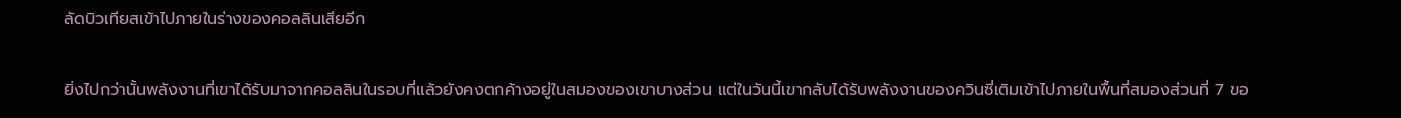ลัดบิวเทียสเข้าไปภายในร่างของคอลลินเสียอีก

ยิ่งไปกว่านั้นพลังงานที่เขาได้รับมาจากคอลลินในรอบที่แล้วยังคงตกค้างอยู่ในสมองของเขาบางส่วน แต่ในวันนี้เขากลับได้รับพลังงานของควินซี่เติมเข้าไปภายในพื้นที่สมองส่วนที่ 7 ขอ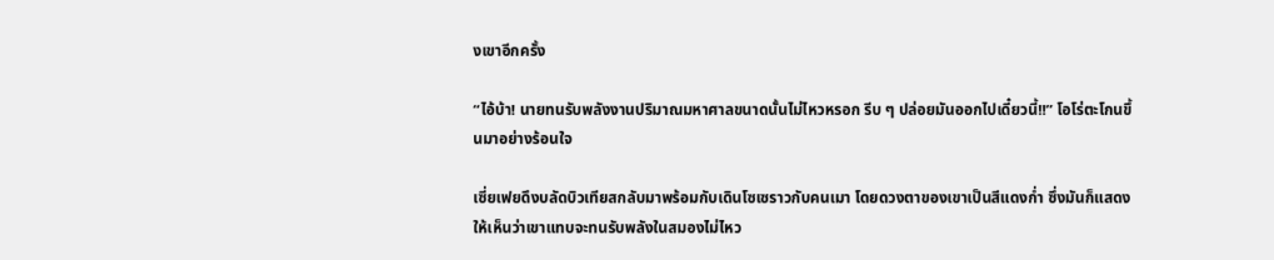งเขาอีกครั้ง

“ไอ้บ้า! นายทนรับพลังงานปริมาณมหาศาลขนาดนั้นไม่ไหวหรอก รีบ ๆ ปล่อยมันออกไปเดี๋ยวนี้!!” โอโร่ตะโกนขึ้นมาอย่างร้อนใจ

เซี่ยเฟยดึงบลัดบิวเทียสกลับมาพร้อมกับเดินโซเซราวกับคนเมา โดยดวงตาของเขาเป็นสีแดงก่ำ ซึ่งมันก็แสดงให้เห็นว่าเขาแทบจะทนรับพลังในสมองไม่ไหว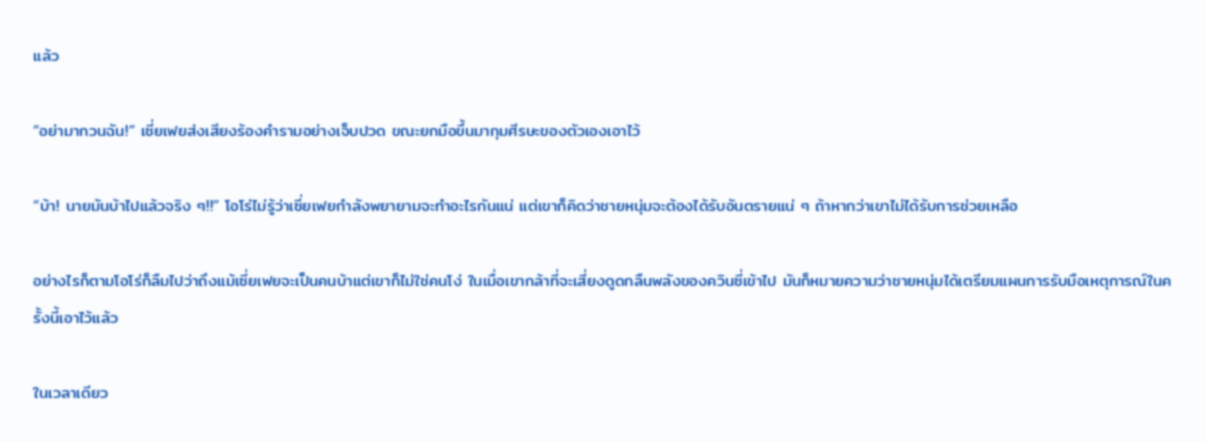แล้ว

“อย่ามากวนฉัน!” เซี่ยเฟยส่งเสียงร้องคำรามอย่างเจ็บปวด ขณะยกมือขึ้นมากุมศีรษะของตัวเองเอาไว้

“บ้า! นายมันบ้าไปแล้วจริง ๆ!!” โอโร่ไม่รู้ว่าเซี่ยเฟยกำลังพยายามจะทำอะไรกันแน่ แต่เขาก็คิดว่าชายหนุ่มจะต้องได้รับอันตรายแน่ ๆ ถ้าหากว่าเขาไม่ได้รับการช่วยเหลือ

อย่างไรก็ตามโอโร่ก็ลืมไปว่าถึงแม้เซี่ยเฟยจะเป็นคนบ้าแต่เขาก็ไม่ใช่คนโง่ ในเมื่อเขากล้าที่จะเสี่ยงดูดกลืนพลังของควินซี่เข้าไป มันก็หมายความว่าชายหนุ่มได้เตรียมแผนการรับมือเหตุการณ์ในครั้งนี้เอาไว้แล้ว

ในเวลาเดียว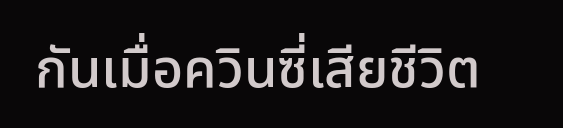กันเมื่อควินซี่เสียชีวิต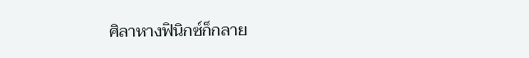ศิลาหางฟินิกซ์ก็กลาย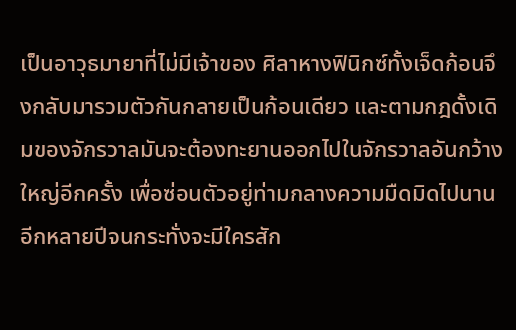เป็นอาวุธมายาที่ไม่มีเจ้าของ ศิลาหางฟินิกซ์ทั้งเจ็ดก้อนจึงกลับมารวมตัวกันกลายเป็นก้อนเดียว และตามกฎดั้งเดิมของจักรวาลมันจะต้องทะยานออกไปในจักรวาลอันกว้างใหญ่อีกครั้ง เพื่อซ่อนตัวอยู่ท่ามกลางความมืดมิดไปนานอีกหลายปีจนกระทั่งจะมีใครสัก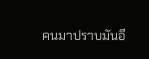คนมาปราบมันอี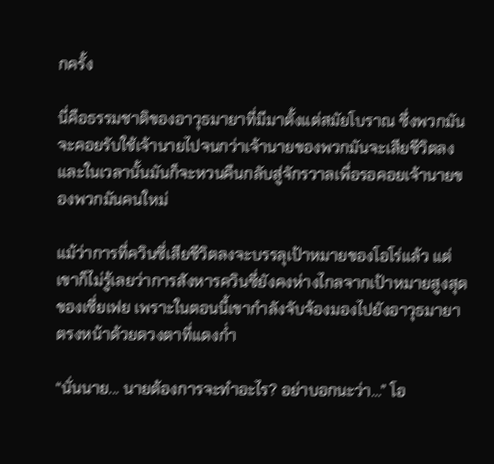กครั้ง

นี่คือธรรมชาติของอาวุธมายาที่มีมาตั้งแต่สมัยโบราณ ซึ่งพวกมันจะคอยรับใช้เจ้านายไปจนกว่าเจ้านายของพวกมันจะเสียชีวิตลง และในเวลานั้นมันก็จะหวนคืนกลับสู่จักรวาลเพื่อรอคอยเจ้านายของพวกมันคนใหม่

แม้ว่าการที่ควินซี่เสียชีวิตลงจะบรรลุเป้าหมายของโอโร่แล้ว แต่เขาก็ไม่รู้เลยว่าการสังหารควินซี่ยังคงห่างไกลจากเป้าหมายสูงสุดของเซี่ยเฟย เพราะในตอนนี้เขากำลังจับจ้องมองไปยังอาวุธมายาตรงหน้าด้วยดวงตาที่แดงก่ำ

“นั่นนาย... นายต้องการจะทำอะไร? อย่าบอกนะว่า…” โอ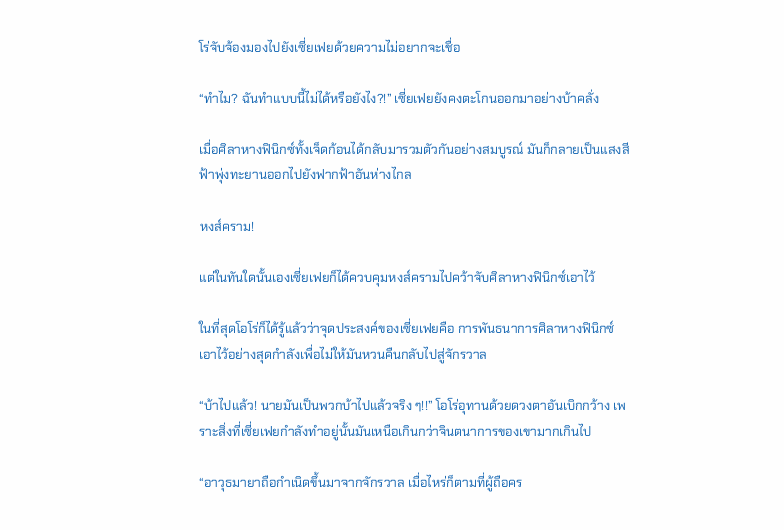โร่จับจ้องมองไปยังเซี่ยเฟยด้วยความไม่อยากจะเชื่อ

“ทำไม? ฉันทำแบบนี้ไม่ได้หรือยังไง?!” เซี่ยเฟยยังคงตะโกนออกมาอย่างบ้าคลั่ง

เมื่อศิลาหางฟินิกซ์ทั้งเจ็ดก้อนได้กลับมารวมตัวกันอย่างสมบูรณ์ มันก็กลายเป็นแสงสีฟ้าพุ่งทะยานออกไปยังฟากฟ้าอันห่างไกล

หงส์คราม!

แต่ในทันใดนั้นเองเซี่ยเฟยก็ได้ควบคุมหงส์ครามไปคว้าจับศิลาหางฟินิกซ์เอาไว้

ในที่สุดโอโร่ก็ได้รู้แล้วว่าจุดประสงค์ของเซี่ยเฟยคือ การพันธนาการศิลาหางฟินิกซ์เอาไว้อย่างสุดกำลังเพื่อไม่ให้มันหวนคืนกลับไปสู่จักรวาล

“บ้าไปแล้ว! นายมันเป็นพวกบ้าไปแล้วจริง ๆ!!” โอโร่อุทานด้วยดวงตาอันเบิกกว้าง เพราะสิ่งที่เซี่ยเฟยกำลังทำอยู่นั้นมันเหนือเกินกว่าจินตนาการของเขามากเกินไป

“อาวุธมายาถือกำเนิดขึ้นมาจากจักรวาล เมื่อไหร่ก็ตามที่ผู้ถือคร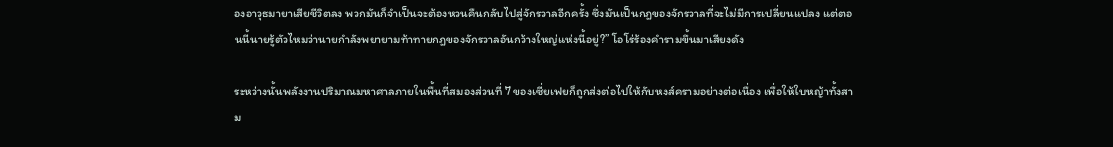องอาวุธมายาเสียชีวิตลง พวกมันก็จำเป็นจะต้องหวนคืนกลับไปสู่จักรวาลอีกครั้ง ซึ่งมันเป็นกฎของจักรวาลที่จะไม่มีการเปลี่ยนแปลง แต่ตอนนี้นายรู้ตัวไหมว่านายกำลังพยายามท้าทายกฎของจักรวาลอันกว้างใหญ่แห่งนี้อยู่?” โอโร่ร้องคำรามขึ้นมาเสียงดัง

ระหว่างนั้นพลังงานปริมาณมหาศาลภายในพื้นที่สมองส่วนที่ 7 ของเซี่ยเฟยก็ถูกส่งต่อไปให้กับหงส์ครามอย่างต่อเนื่อง เพื่อให้ใบหญ้าทั้งสาม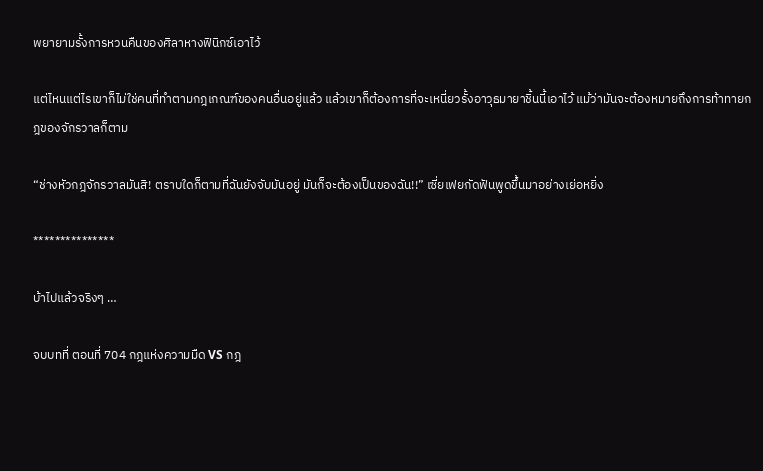พยายามรั้งการหวนคืนของศิลาหางฟินิกซ์เอาไว้

แต่ไหนแต่ไรเขาก็ไม่ใช่คนที่ทำตามกฎเกณฑ์ของคนอื่นอยู่แล้ว แล้วเขาก็ต้องการที่จะเหนี่ยวรั้งอาวุธมายาชิ้นนี้เอาไว้ แม้ว่ามันจะต้องหมายถึงการท้าทายกฎของจักรวาลก็ตาม

“ช่างหัวกฎจักรวาลมันสิ! ตราบใดก็ตามที่ฉันยังจับมันอยู่ มันก็จะต้องเป็นของฉัน!!” เซี่ยเฟยกัดฟันพูดขึ้นมาอย่างเย่อหยิ่ง

***************

บ้าไปแล้วจริงๆ …

จบบทที่ ตอนที่ 704 กฎแห่งความมืด VS กฎ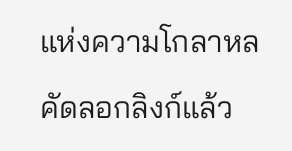แห่งความโกลาหล

คัดลอกลิงก์แล้ว